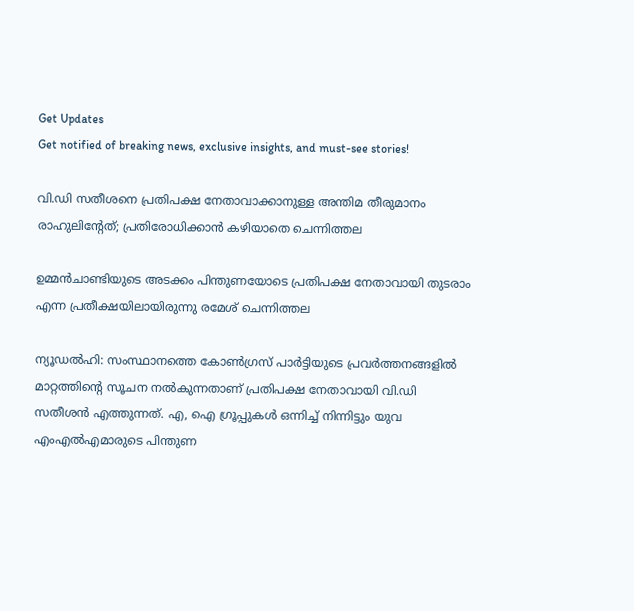Get Updates
Get notified of breaking news, exclusive insights, and must-see stories!

വി.ഡി സതീശനെ പ്രതിപക്ഷ നേതാവാക്കാനുള്ള അന്തിമ തീരുമാനം രാഹുലിന്റേത്; പ്രതിരോധിക്കാൻ കഴിയാതെ ചെന്നിത്തല

ഉമ്മൻചാണ്ടിയുടെ അടക്കം പിന്തുണയോടെ പ്രതിപക്ഷ നേതാവായി തുടരാം എന്ന പ്രതീക്ഷയിലായിരുന്നു രമേശ് ചെന്നിത്തല

ന്യൂഡൽഹി: സംസ്ഥാനത്തെ കോൺഗ്രസ് പാർട്ടിയുടെ പ്രവർത്തനങ്ങളിൽ മാറ്റത്തിന്റെ സൂചന നൽകുന്നതാണ് പ്രതിപക്ഷ നേതാവായി വി.ഡി സതീശൻ എത്തുന്നത്. എ, ഐ ഗ്രൂപ്പുകൾ ഒന്നിച്ച് നിന്നിട്ടും യുവ എംഎൽഎമാരുടെ പിന്തുണ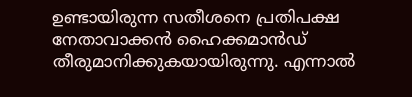ഉണ്ടായിരുന്ന സതീശനെ പ്രതിപക്ഷ നേതാവാക്കൻ ഹൈക്കമാൻഡ് തീരുമാനിക്കുകയായിരുന്നു. എന്നാൽ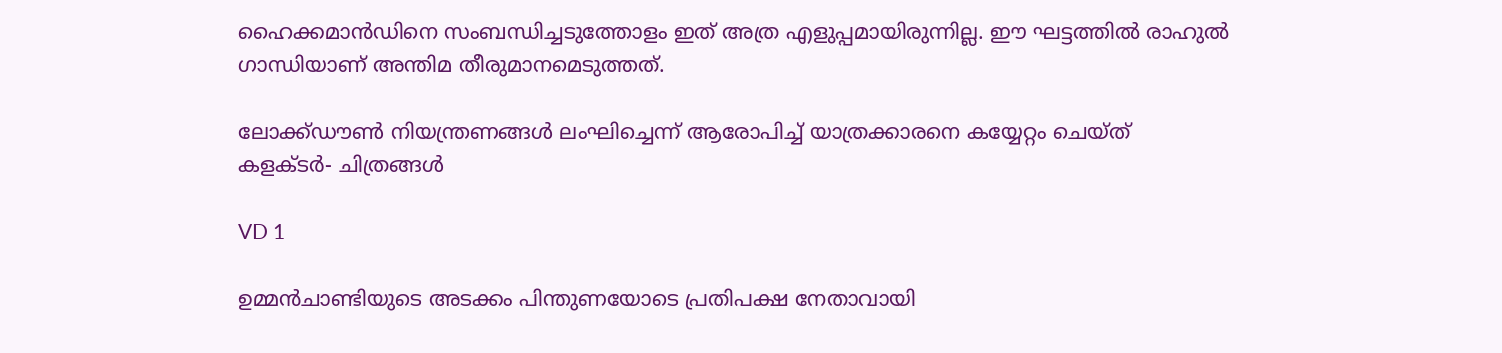ഹൈക്കമാൻഡിനെ സംബന്ധിച്ചടുത്തോളം ഇത് അത്ര എളുപ്പമായിരുന്നില്ല. ഈ ഘട്ടത്തിൽ രാഹുൽ ഗാന്ധിയാണ് അന്തിമ തീരുമാനമെടുത്തത്.

ലോക്ക്ഡൗണ്‍ നിയന്ത്രണങ്ങള്‍ ലംഘിച്ചെന്ന് ആരോപിച്ച് യാത്രക്കാരനെ കയ്യേറ്റം ചെയ്ത് കളക്ടര്‍- ചിത്രങ്ങള്‍

VD 1

ഉമ്മൻചാണ്ടിയുടെ അടക്കം പിന്തുണയോടെ പ്രതിപക്ഷ നേതാവായി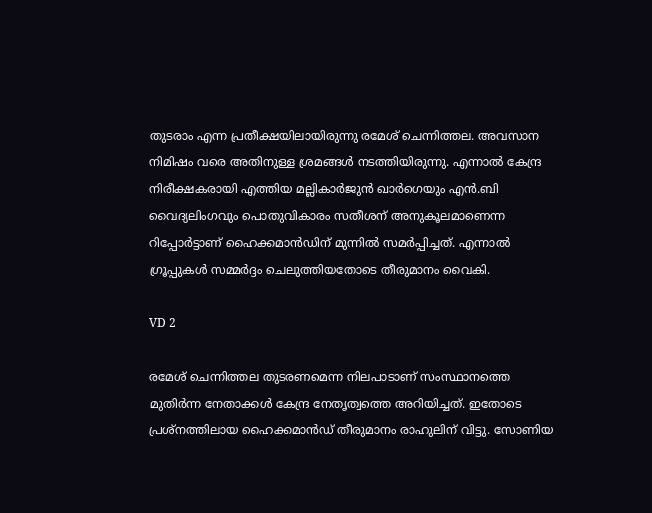തുടരാം എന്ന പ്രതീക്ഷയിലായിരുന്നു രമേശ് ചെന്നിത്തല. അവസാന നിമിഷം വരെ അതിനുള്ള ശ്രമങ്ങൾ നടത്തിയിരുന്നു. എന്നാൽ കേന്ദ്ര നിരീക്ഷകരായി എത്തിയ മല്ലികാർജുൻ ഖാർഗെയും എൻ.ബി വൈദ്യലിംഗവും പൊതുവികാരം സതീശന് അനുകൂലമാണെന്ന റിപ്പോർട്ടാണ് ഹൈക്കമാൻഡിന് മുന്നിൽ സമർപ്പിച്ചത്. എന്നാൽ ഗ്രൂപ്പുകൾ സമ്മർദ്ദം ചെലുത്തിയതോടെ തീരുമാനം വൈകി.

VD 2

രമേശ് ചെന്നിത്തല തുടരണമെന്ന നിലപാടാണ് സംസ്ഥാനത്തെ മുതിർന്ന നേതാക്കൾ കേന്ദ്ര നേതൃത്വത്തെ അറിയിച്ചത്. ഇതോടെ പ്രശ്നത്തിലായ ഹൈക്കമാൻഡ് തീരുമാനം രാഹുലിന് വിട്ടു. സോണിയ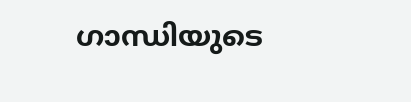ഗാന്ധിയുടെ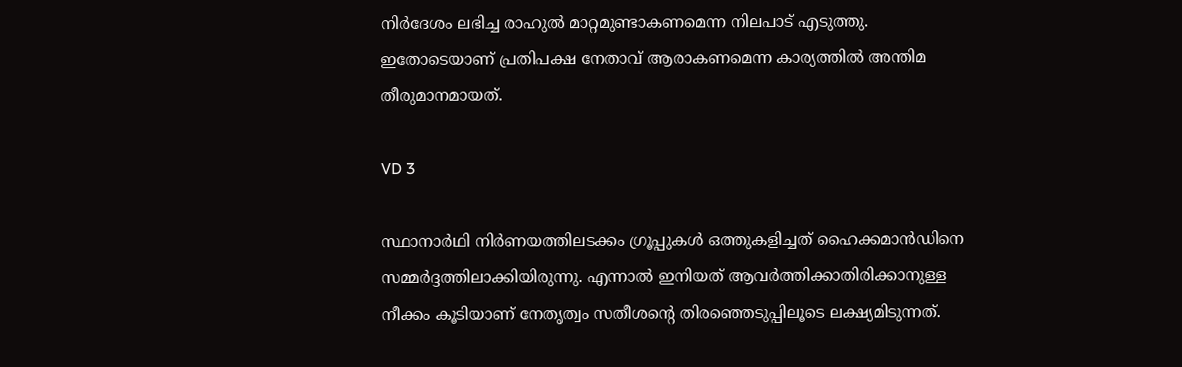നിർദേശം ലഭിച്ച രാഹുൽ മാറ്റമുണ്ടാകണമെന്ന നിലപാട് എടുത്തു. ഇതോടെയാണ് പ്രതിപക്ഷ നേതാവ് ആരാകണമെന്ന കാര്യത്തിൽ അന്തിമ തീരുമാനമായത്.

VD 3

സ്ഥാനാർഥി നിർണയത്തിലടക്കം ഗ്രൂപ്പുകൾ ഒത്തുകളിച്ചത് ഹൈക്കമാൻഡിനെ സമ്മർദ്ദത്തിലാക്കിയിരുന്നു. എന്നാൽ ഇനിയത് ആവർത്തിക്കാതിരിക്കാനുള്ള നീക്കം കൂടിയാണ് നേതൃത്വം സതീശന്റെ തിരഞ്ഞെടുപ്പിലൂടെ ലക്ഷ്യമിടുന്നത്.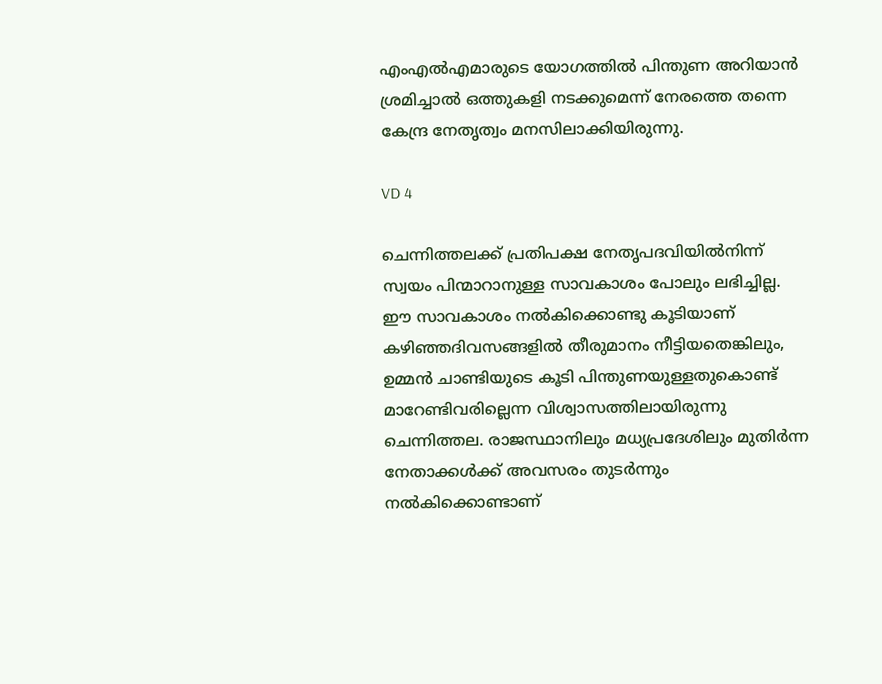എംഎൽഎമാരുടെ യോഗത്തിൽ പിന്തുണ അറിയാൻ ശ്രമിച്ചാൽ ഒത്തുകളി നടക്കുമെന്ന് നേരത്തെ തന്നെ കേന്ദ്ര നേതൃത്വം മനസിലാക്കിയിരുന്നു.

VD 4

ചെന്നിത്തലക്ക് പ്രതിപക്ഷ നേതൃപദവിയിൽനിന്ന് സ്വയം പിന്മാറാനുള്ള സാവകാശം പോലും ലഭിച്ചില്ല. ഈ സാവകാശം നൽകിക്കൊണ്ടു കൂടിയാണ് കഴിഞ്ഞദിവസങ്ങളിൽ തീരുമാനം നീട്ടിയതെങ്കിലും, ഉമ്മൻ ചാണ്ടിയുടെ കൂടി പിന്തുണയുള്ളതുകൊണ്ട് മാറേണ്ടിവരില്ലെന്ന വിശ്വാസത്തിലായിരുന്നു ചെന്നിത്തല. രാജസ്ഥാനിലും മധ്യപ്രദേശിലും മുതിർന്ന നേതാക്കൾക്ക് അവസരം തുടർന്നും നൽകിക്കൊണ്ടാണ്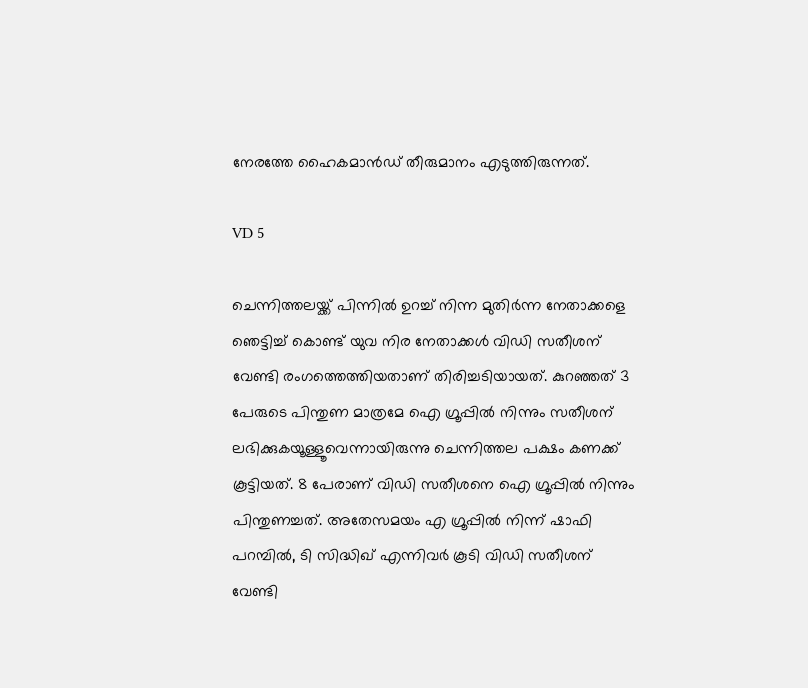നേരത്തേ ഹൈകമാൻഡ് തീരുമാനം എടുത്തിരുന്നത്.

VD 5

ചെന്നിത്തലയ്ക്ക് പിന്നിൽ ഉറച്ച് നിന്ന മുതിർന്ന നേതാക്കളെ ഞെട്ടിച്ച് കൊണ്ട് യുവ നിര നേതാക്കൾ വിഡി സതീശന് വേണ്ടി രംഗത്തെത്തിയതാണ് തിരിച്ചടിയായത്. കുറഞ്ഞത് 3 പേരുടെ പിന്തുണ മാത്രമേ ഐ ഗ്രൂപ്പിൽ നിന്നും സതീശന് ലഭിക്കുകയൂള്ളൂവെന്നായിരുന്നു ചെന്നിത്തല പക്ഷം കണക്ക് കൂട്ടിയത്. 8 പേരാണ് വിഡി സതീശനെ ഐ ഗ്രൂപ്പിൽ നിന്നും പിന്തുണച്ചത്. അതേസമയം എ ഗ്രൂപ്പിൽ നിന്ന് ഷാഫി പറമ്പിൽ, ടി സിദ്ധിഖ് എന്നിവർ കൂടി വിഡി സതീശന് വേണ്ടി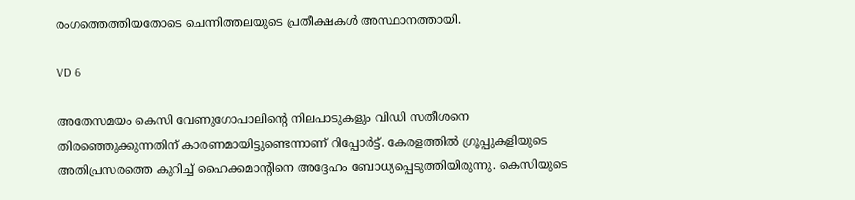രംഗത്തെത്തിയതോടെ ചെന്നിത്തലയുടെ പ്രതീക്ഷകൾ അസ്ഥാനത്തായി.

VD 6

അതേസമയം കെസി വേണുഗോപാലിന്റെ നിലപാടുകളും വിഡി സതീശനെ തിരഞ്ഞെുക്കുന്നതിന് കാരണമായിട്ടുണ്ടെന്നാണ് റിപ്പോർട്ട്. കേരളത്തിൽ ഗ്രൂപ്പുകളിയുടെ അതിപ്രസരത്തെ കുറിച്ച് ഹൈക്കമാന്റിനെ അദ്ദേഹം ബോധ്യപ്പെടുത്തിയിരുന്നു. കെസിയുടെ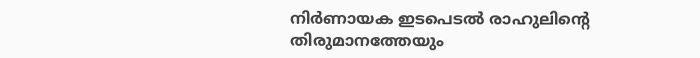നിർണായക ഇടപെടൽ രാഹുലിന്റെ തിരുമാനത്തേയും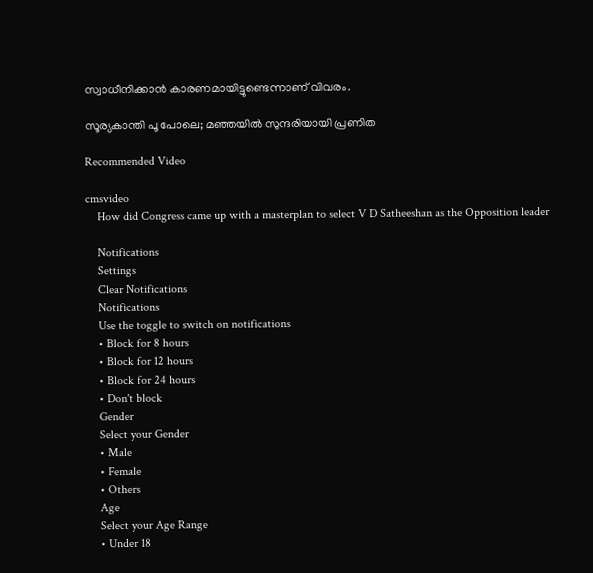സ്വാധീനിക്കാൻ കാരണമായിട്ടുണ്ടെന്നാണ് വിവരം.

സൂര്യകാന്തി പൂ പോലെ; മഞ്ഞയിൽ സുന്ദരിയായി പ്രണിത

Recommended Video

cmsvideo
    How did Congress came up with a masterplan to select V D Satheeshan as the Opposition leader

    Notifications
    Settings
    Clear Notifications
    Notifications
    Use the toggle to switch on notifications
    • Block for 8 hours
    • Block for 12 hours
    • Block for 24 hours
    • Don't block
    Gender
    Select your Gender
    • Male
    • Female
    • Others
    Age
    Select your Age Range
    • Under 18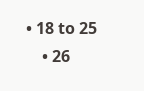• 18 to 25
    • 26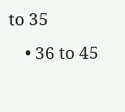to 35
    • 36 to 45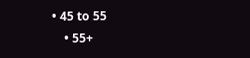• 45 to 55
    • 55+